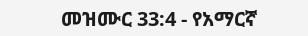መዝሙር 33:4 - የአማርኛ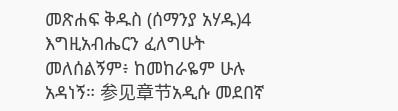መጽሐፍ ቅዱስ (ሰማንያ አሃዱ)4 እግዚአብሔርን ፈለግሁት መለሰልኝም፥ ከመከራዬም ሁሉ አዳነኝ። 参见章节አዲሱ መደበኛ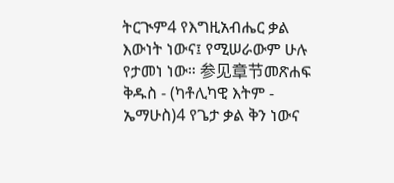ትርጒም4 የእግዚአብሔር ቃል እውነት ነውና፤ የሚሠራውም ሁሉ የታመነ ነው። 参见章节መጽሐፍ ቅዱስ - (ካቶሊካዊ እትም - ኤማሁስ)4 የጌታ ቃል ቅን ነውና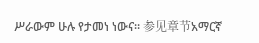ሥራውም ሁሉ የታመነ ነውና። 参见章节አማርኛ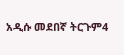አዲሱ መደበኛ ትርጉም4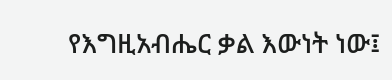የእግዚአብሔር ቃል እውነት ነው፤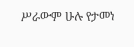ሥራውም ሁሉ የታመነ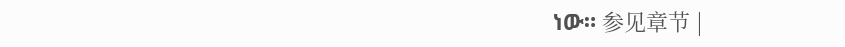ነው። 参见章节 |